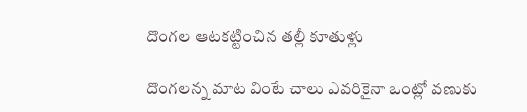దొంగల ఆటకట్టించిన తల్లీ కూతుళ్లు

దొంగలన్న మాట వింటే చాలు ఎవరికైనా ఒంట్లో వణుకు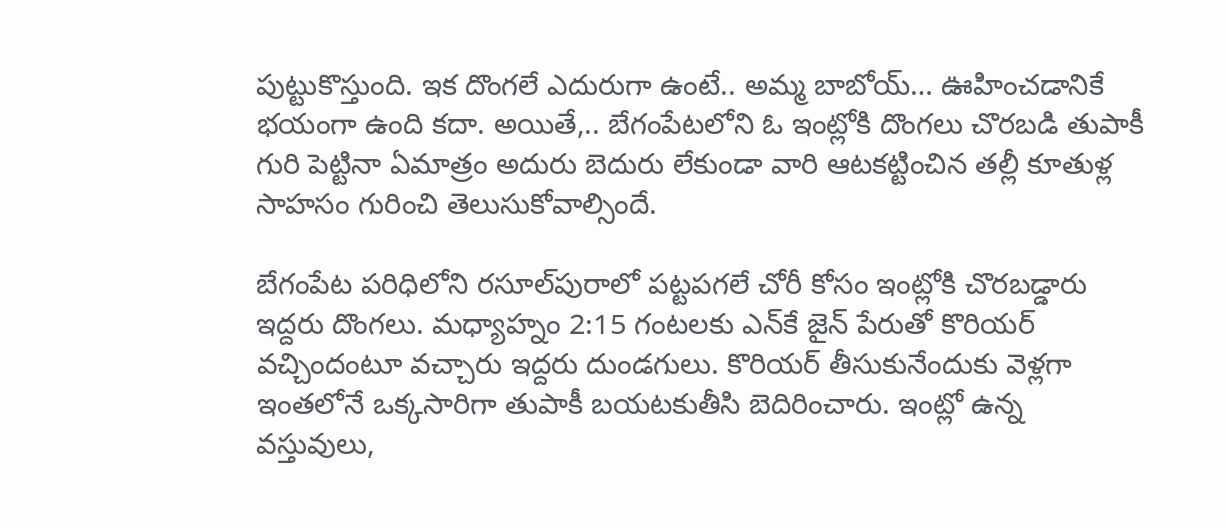పుట్టుకొస్తుంది. ఇక దొంగలే ఎదురుగా ఉంటే.. అమ్మ బాబోయ్‌… ఊహించడానికే భయంగా ఉంది కదా. అయితే,.. బేగంపేటలోని ఓ ఇంట్లోకి దొంగలు చొరబడి తుపాకీ గురి పెట్టినా ఏమాత్రం అదురు బెదురు లేకుండా వారి ఆటకట్టించిన తల్లీ కూతుళ్ల సాహసం గురించి తెలుసుకోవాల్సిందే.

బేగంపేట పరిధిలోని రసూల్‌పురాలో పట్టపగలే చోరీ కోసం ఇంట్లోకి చొరబడ్డారు ఇద్దరు దొంగలు. మధ్యాహ్నం 2:15 గంటలకు ఎన్‌కే జైన్‌ పేరుతో కొరియర్‌ వచ్చిందంటూ వచ్చారు ఇద్దరు దుండగులు. కొరియర్‌ తీసుకునేందుకు వెళ్లగా ఇంతలోనే ఒక్కసారిగా తుపాకీ బయటకుతీసి బెదిరించారు. ఇంట్లో ఉన్న వస్తువులు,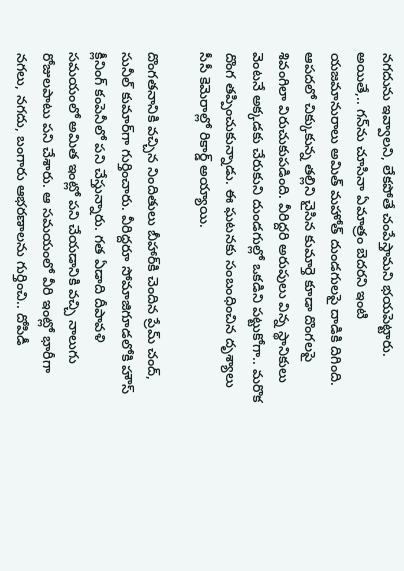నగదును ఇవ్వాలని, లేకపోతే చంపేస్తామని భయపెట్టారు. అయితే,.. గన్‌ను చూసినా ఏమాత్రం బెదరని ఇంటి యజమానురాలు అమిత్‌ మహోత్ దుండగులపై దాడికి దిగింది. ఆపదలో చిక్కుకున్న తల్లిని చైసిన కుమార్తె కూడా దొంగలపై శివంగిలా విరుచుకుపడింది. వీరిద్దరి అరుపులు విన్న స్థానికులు వెంటనే అక్కడకు చేరుకుని దుండగుల్లో ఒకడిని పట్టుకోగా.. మరొక దొంగ తప్పించుకున్నాడు. ఈ ఘటనకు సంబంధించిన దృశ్యాలు సీసీ కెమెరాల్లో రికార్డ్‌ అయ్యాయి.

దొంగతనానికి వచ్చిన నిందితులు బీహార్‌కి చెందిన ప్రేమ్ చంద్, సునీల్ కుమార్‌గా గుర్తించారు. వీరిద్దరూ సోమాజిగూడలోకి హౌస్‌ క్లీనింగ్‌ కంపెనీలో పని చేస్తున్నారు. గత ఏడాది దీపావళి సమయంలో అమిత ఇంట్లో పని చేయడానికి వచ్చి నాలుగు రోజులపాటు పని చేశారు. ఆ సమయంలో వీరి ఇంట్లో భారీగా నగలు, నగదు, బంగారు ఆభరణాలను గుర్తించి.. దోపిడీ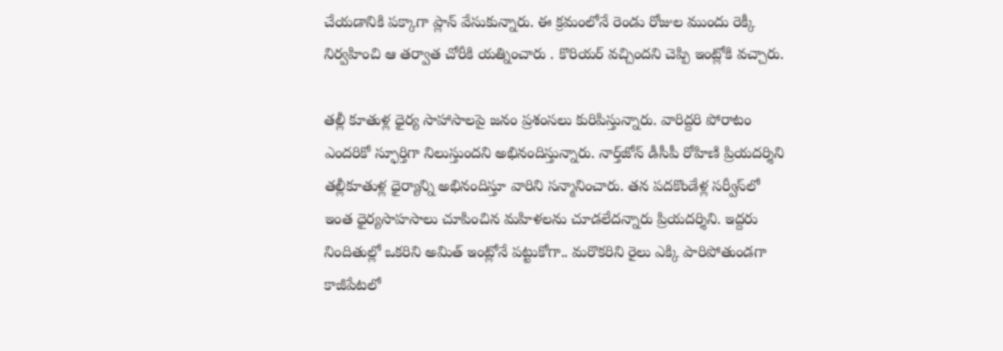చేయడానికి పక్కాగా ప్లాన్‌ వేసుకున్నారు. ఈ క్రమంలోనే రెండు రోజుల ముందు రెక్కీ నిర్వహించి ఆ తర్వాత చోరీకి యత్నించారు . కొరియర్ వచ్చిందని చెప్పి ఇంట్లోకి వచ్చారు.

తల్లీ కూతుళ్ల ధైర్య సాహాసాలపై జనం ప్రశంసలు కురిపిస్తున్నారు. వారిద్దరి పోరాటం ఎందరికో స్ఫూర్తిగా నిలుస్తుందని అభినందిస్తున్నారు. నార్త్‌జోన్‌ డీసీపీ రోహిణి ప్రియదర్శిని తల్లీకూతుళ్ల ధైర్యాన్ని అభినందిస్తూ వారిని సన్మానించారు. తన పదకొండేళ్ల సర్వీస్‌లో ఇంత ధైర్యసాహసాలు చూపించిన మహిళలను చూడలేదన్నారు ప్రియదర్శిని. ఇద్దరు నిందితుల్లో ఒకరిని అమిత్‌ ఇంట్లోనే పట్టుకోగా.. మరొకరిని రైలు ఎక్కి పారిపోతుండగా కాజీపేటలో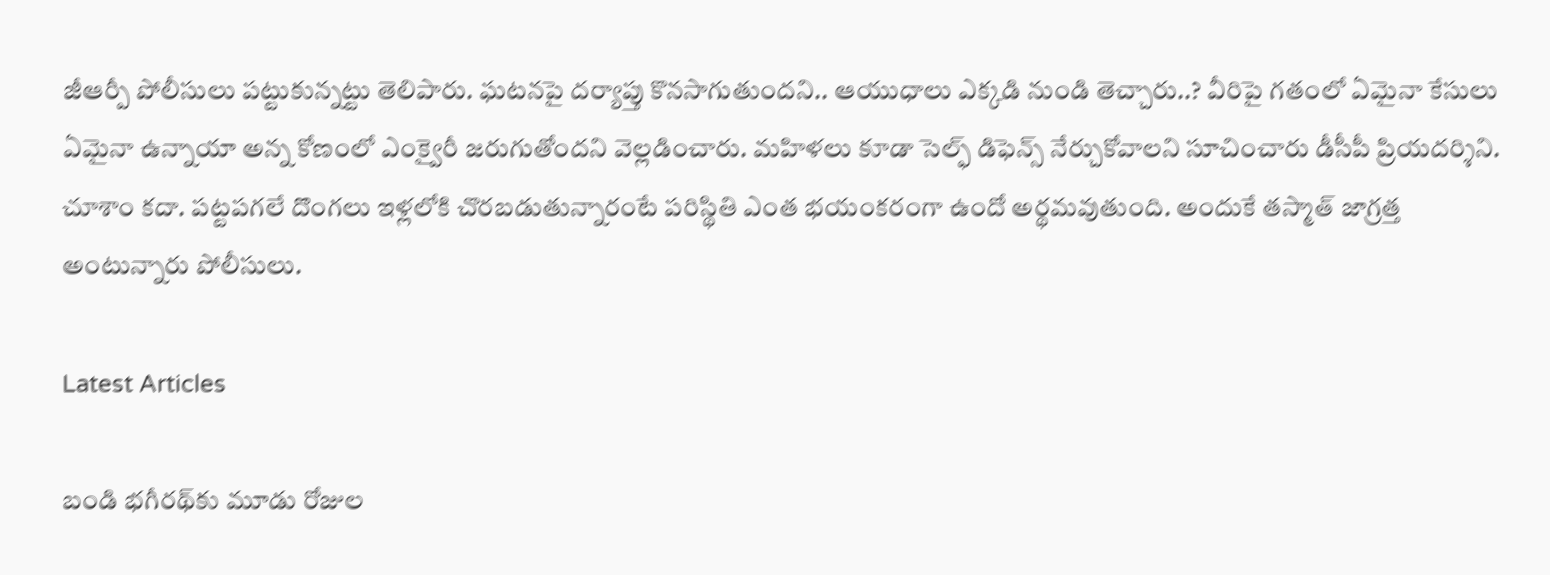జీఆర్పీ పోలీసులు పట్టుకున్నట్టు తెలిపారు. ఘటనపై దర్యాప్తు కొనసాగుతుందని.. ఆయుధాలు ఎక్కడి నుండి తెచ్చారు..? వీరిపై గతంలో ఏమైనా కేసులు ఏమైనా ఉన్నాయా అన్న కోణంలో ఎంక్వైరీ జరుగుతోందని వెల్లడించారు. మహిళలు కూడా సెల్ఫ్‌ డిఫెన్స్‌ నేర్చుకోవాలని సూచించారు డీసీపీ ప్రియదర్శిని. చూశాం కదా. పట్టపగలే దొంగలు ఇళ్లలోకి చొరబడుతున్నారంటే పరిస్థితి ఎంత భయంకరంగా ఉందో అర్థమవుతుంది. అందుకే తస్మాత్ జాగ్రత్త అంటున్నారు పోలీసులు.

Latest Articles

బండి భగీరథ్‌కు మూడు రోజుల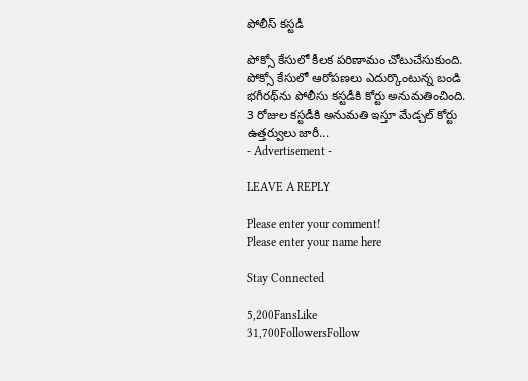పోలీస్ కస్టడీ

పోక్సో కేసులో కీలక పరిణామం చోటుచేసుకుంది. పోక్సో కేసులో ఆరోపణలు ఎదుర్కొంటున్న బండి భగీరథ్‌ను పోలీసు కస్టడీకి కోర్టు అనుమతించింది. 3 రోజుల కస్టడీకి అనుమతి ఇస్తూ మేడ్చల్ కోర్టు ఉత్తర్వులు జారీ...
- Advertisement -

LEAVE A REPLY

Please enter your comment!
Please enter your name here

Stay Connected

5,200FansLike
31,700FollowersFollow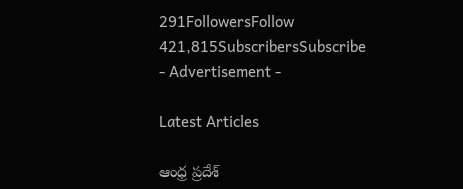291FollowersFollow
421,815SubscribersSubscribe
- Advertisement -

Latest Articles

ఆంధ్ర ప్రదేశ్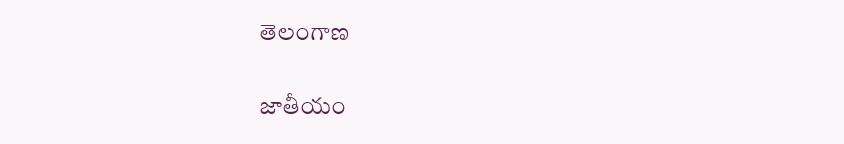తెలంగాణ

జాతీయం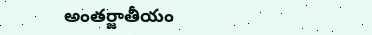అంతర్జాతీయం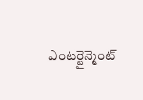ఎంటర్టైన్మెంట్